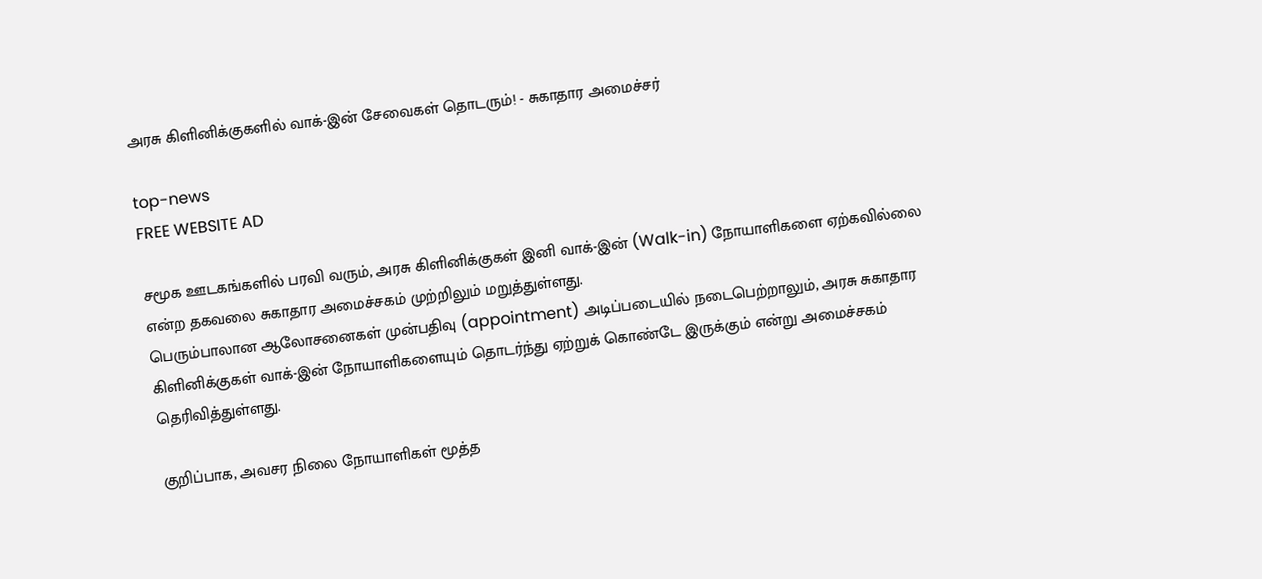அரசு கிளினிக்குகளில் வாக்-இன் சேவைகள் தொடரும்! - சுகாதார அமைச்சர்

top-news
FREE WEBSITE AD

சமூக ஊடகங்களில் பரவி வரும், அரசு கிளினிக்குகள் இனி வாக்-இன் (Walk-in) நோயாளிகளை ஏற்கவில்லை என்ற தகவலை சுகாதார அமைச்சகம் முற்றிலும் மறுத்துள்ளது.
பெரும்பாலான ஆலோசனைகள் முன்பதிவு (appointment) அடிப்படையில் நடைபெற்றாலும், அரசு சுகாதார கிளினிக்குகள் வாக்-இன் நோயாளிகளையும் தொடர்ந்து ஏற்றுக் கொண்டே இருக்கும் என்று அமைச்சகம் தெரிவித்துள்ளது.

குறிப்பாக, அவசர நிலை நோயாளிகள் மூத்த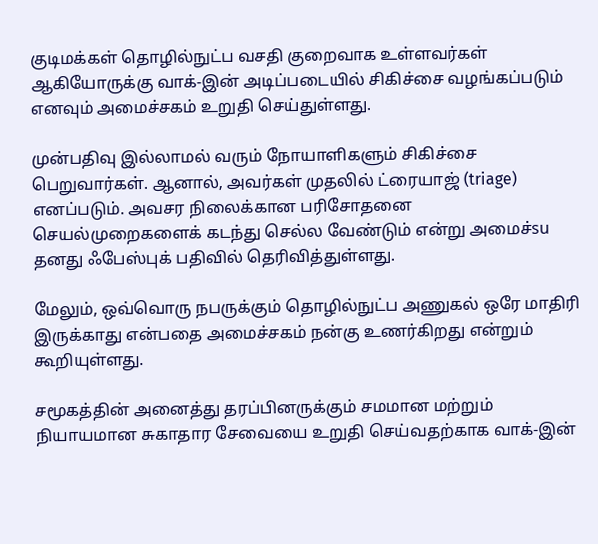குடிமக்கள் தொழில்நுட்ப வசதி குறைவாக உள்ளவர்கள் ஆகியோருக்கு வாக்-இன் அடிப்படையில் சிகிச்சை வழங்கப்படும் எனவும் அமைச்சகம் உறுதி செய்துள்ளது.

முன்பதிவு இல்லாமல் வரும் நோயாளிகளும் சிகிச்சை பெறுவார்கள். ஆனால், அவர்கள் முதலில் ட்ரையாஜ் (triage) எனப்படும். அவசர நிலைக்கான பரிசோதனை செயல்முறைகளைக் கடந்து செல்ல வேண்டும் என்று அமைச்su தனது ஃபேஸ்புக் பதிவில் தெரிவித்துள்ளது.

மேலும், ஒவ்வொரு நபருக்கும் தொழில்நுட்ப அணுகல் ஒரே மாதிரி இருக்காது என்பதை அமைச்சகம் நன்கு உணர்கிறது என்றும் கூறியுள்ளது.

சமூகத்தின் அனைத்து தரப்பினருக்கும் சமமான மற்றும் நியாயமான சுகாதார சேவையை உறுதி செய்வதற்காக வாக்-இன்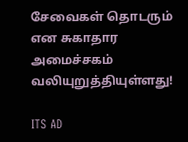சேவைகள் தொடரும் என சுகாதார அமைச்சகம் வலியுறுத்தியுள்ளது!

ITS AD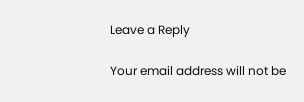Leave a Reply

Your email address will not be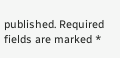published. Required fields are marked *